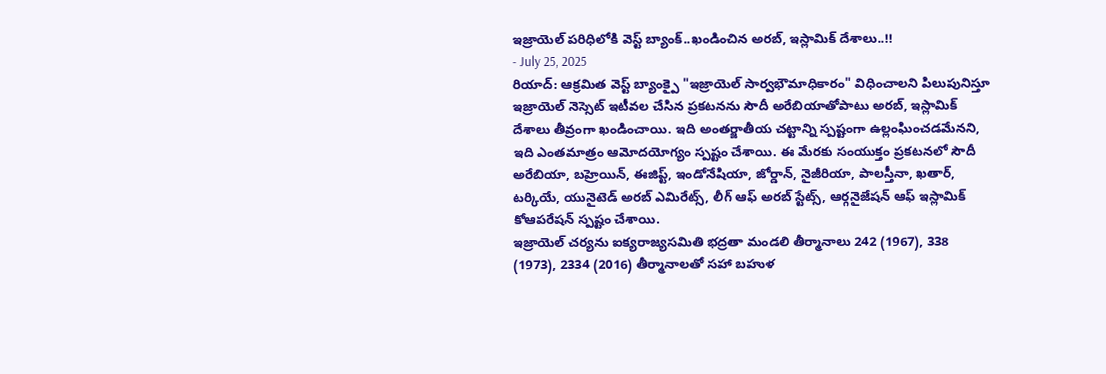ఇజ్రాయెల్ పరిధిలోకి వెస్ట్ బ్యాంక్..ఖండించిన అరబ్, ఇస్లామిక్ దేశాలు..!!
- July 25, 2025
రియాద్: ఆక్రమిత వెస్ట్ బ్యాంక్పై "ఇజ్రాయెల్ సార్వభౌమాధికారం" విధించాలని పిలుపునిస్తూ ఇజ్రాయెల్ నెస్సెట్ ఇటీవల చేసిన ప్రకటనను సౌదీ అరేబియాతోపాటు అరబ్, ఇస్లామిక్ దేశాలు తీవ్రంగా ఖండించాయి. ఇది అంతర్జాతీయ చట్టాన్ని స్పష్టంగా ఉల్లంఘించడమేనని, ఇది ఎంతమాత్రం ఆమోదయోగ్యం స్పష్టం చేశాయి. ఈ మేరకు సంయుక్తం ప్రకటనలో సౌదీ అరేబియా, బహ్రెయిన్, ఈజిప్ట్, ఇండోనేషియా, జోర్డాన్, నైజీరియా, పాలస్తీనా, ఖతార్, టర్కియే, యునైటెడ్ అరబ్ ఎమిరేట్స్, లీగ్ ఆఫ్ అరబ్ స్టేట్స్, ఆర్గనైజేషన్ ఆఫ్ ఇస్లామిక్ కోఆపరేషన్ స్పష్టం చేశాయి.
ఇజ్రాయెల్ చర్యను ఐక్యరాజ్యసమితి భద్రతా మండలి తీర్మానాలు 242 (1967), 338 (1973), 2334 (2016) తీర్మానాలతో సహా బహుళ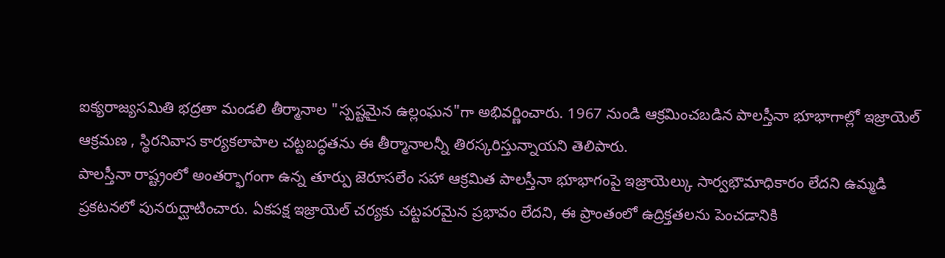ఐక్యరాజ్యసమితి భద్రతా మండలి తీర్మానాల "స్పష్టమైన ఉల్లంఘన"గా అభివర్ణించారు. 1967 నుండి ఆక్రమించబడిన పాలస్తీనా భూభాగాల్లో ఇజ్రాయెల్ ఆక్రమణ , స్థిరనివాస కార్యకలాపాల చట్టబద్ధతను ఈ తీర్మానాలన్నీ తిరస్కరిస్తున్నాయని తెలిపారు.
పాలస్తీనా రాష్ట్రంలో అంతర్భాగంగా ఉన్న తూర్పు జెరూసలేం సహా ఆక్రమిత పాలస్తీనా భూభాగంపై ఇజ్రాయెల్కు సార్వభౌమాధికారం లేదని ఉమ్మడి ప్రకటనలో పునరుద్ఘాటించారు. ఏకపక్ష ఇజ్రాయెల్ చర్యకు చట్టపరమైన ప్రభావం లేదని, ఈ ప్రాంతంలో ఉద్రిక్తతలను పెంచడానికి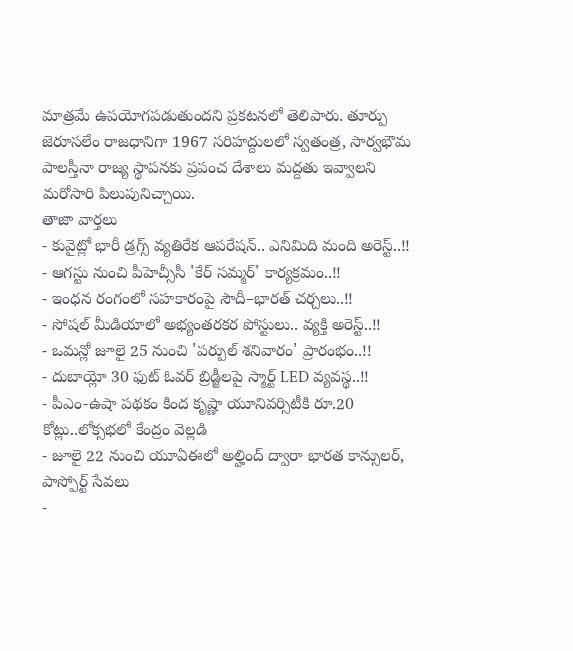మాత్రమే ఉపయోగపడుతుందని ప్రకటనలో తెలిపారు. తూర్పు జెరూసలేం రాజధానిగా 1967 సరిహద్దులలో స్వతంత్ర, సార్వభౌమ పాలస్తీనా రాజ్య స్థాపనకు ప్రపంచ దేశాలు మద్దతు ఇవ్వాలని మరోసారి పిలుపునిచ్చాయి.
తాజా వార్తలు
- కువైట్లో భారీ డ్రగ్స్ వ్యతిరేక ఆపరేషన్.. ఎనిమిది మంది అరెస్ట్..!!
- ఆగస్టు నుంచి పీహెచ్సీసీ 'కేర్ సమ్మర్' కార్యక్రమం..!!
- ఇంధన రంగంలో సహకారంపై సౌదీ–భారత్ చర్చలు..!!
- సోషల్ మీడియాలో అభ్యంతరకర పోస్టులు.. వ్యక్తి అరెస్ట్..!!
- ఒమన్లో జూలై 25 నుంచి 'పర్పుల్ శనివారం' ప్రారంభం..!!
- దుబాయ్లో 30 ఫుట్ ఓవర్ బ్రిడ్జీలపై స్మార్ట్ LED వ్యవస్థ..!!
- పీఎం-ఉషా పథకం కింద కృష్ణా యూనివర్సిటీకి రూ.20 కోట్లు..లోక్సభలో కేంద్రం వెల్లడి
- జూలై 22 నుంచి యూఏఈలో అల్హింద్ ద్వారా భారత కాన్సులర్, పాస్పోర్ట్ సేవలు
-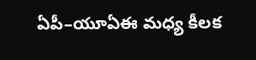ఏపీ–యూఏఈ మధ్య కీలక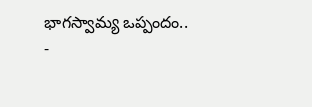భాగస్వామ్య ఒప్పందం..
-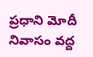ప్రధాని మోదీ నివాసం వద్ద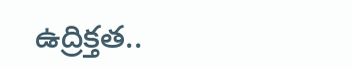ఉద్రిక్తత..